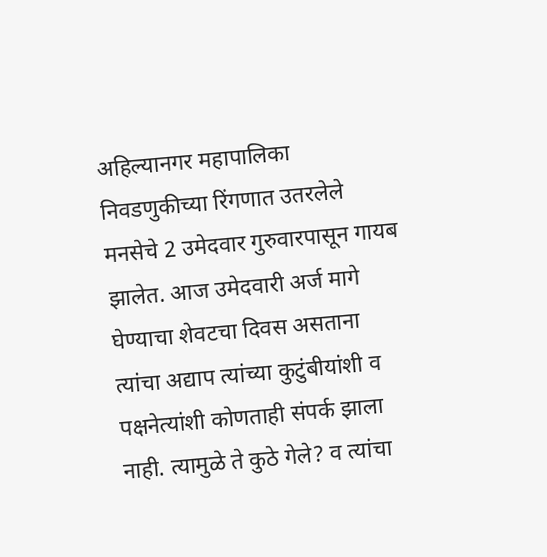अहिल्यानगर महापालिका निवडणुकीच्या रिंगणात उतरलेले मनसेचे 2 उमेदवार गुरुवारपासून गायब झालेत. आज उमेदवारी अर्ज मागे घेण्याचा शेवटचा दिवस असताना त्यांचा अद्याप त्यांच्या कुटुंबीयांशी व पक्षनेत्यांशी कोणताही संपर्क झाला नाही. त्यामुळे ते कुठे गेले? व त्यांचा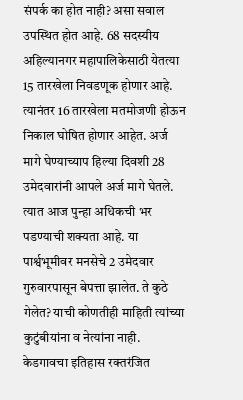संपर्क का होत नाही? असा सवाल उपस्थित होत आहे. 68 सदस्यीय अहिल्यानगर महापालिकेसाठी येतत्या 15 तारखेला निवडणूक होणार आहे. त्यानंतर 16 तारखेला मतमोजणी होऊन निकाल घोषित होणार आहेत. अर्ज मागे घेण्याच्याप हिल्या दिवशी 28 उमेदवारांनी आपले अर्ज मागे घेतले. त्यात आज पुन्हा अधिकची भर पडण्याची शक्यता आहे. या पार्श्वभूमीवर मनसेचे 2 उमेदवार गुरुवारपासून बेपत्ता झालेत. ते कुठे गेलेत? याची कोणतीही माहिती त्यांच्या कुटुंबीयांना व नेत्यांना नाही. केडगावचा इतिहास रक्तरंजित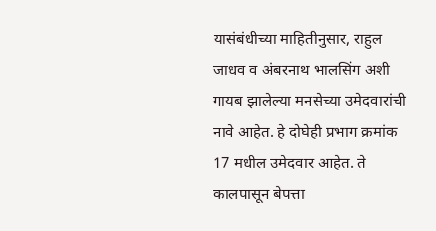यासंबंधीच्या माहितीनुसार, राहुल जाधव व अंबरनाथ भालसिंग अशी गायब झालेल्या मनसेच्या उमेदवारांची नावे आहेत. हे दोघेही प्रभाग क्रमांक 17 मधील उमेदवार आहेत. ते कालपासून बेपत्ता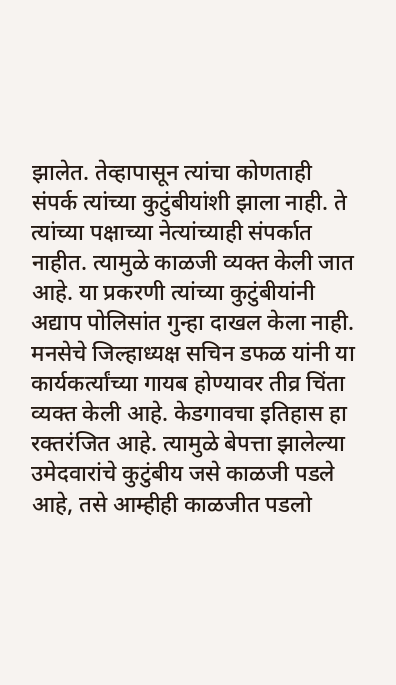झालेत. तेव्हापासून त्यांचा कोणताही संपर्क त्यांच्या कुटुंबीयांशी झाला नाही. ते त्यांच्या पक्षाच्या नेत्यांच्याही संपर्कात नाहीत. त्यामुळे काळजी व्यक्त केली जात आहे. या प्रकरणी त्यांच्या कुटुंबीयांनी अद्याप पोलिसांत गुन्हा दाखल केला नाही. मनसेचे जिल्हाध्यक्ष सचिन डफळ यांनी या कार्यकर्त्यांच्या गायब होण्यावर तीव्र चिंता व्यक्त केली आहे. केडगावचा इतिहास हा रक्तरंजित आहे. त्यामुळे बेपत्ता झालेल्या उमेदवारांचे कुटुंबीय जसे काळजी पडले आहे, तसे आम्हीही काळजीत पडलो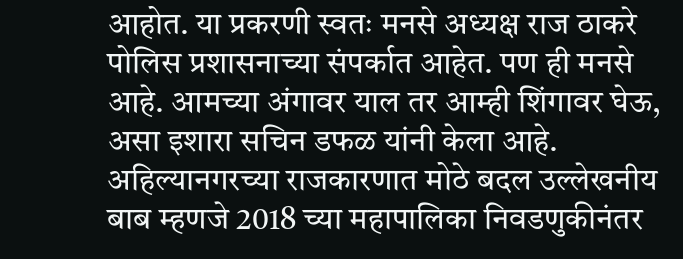आहोत. या प्रकरणी स्वतः मनसे अध्यक्ष राज ठाकरे पोलिस प्रशासनाच्या संपर्कात आहेत. पण ही मनसे आहे. आमच्या अंगावर याल तर आम्ही शिंगावर घेऊ, असा इशारा सचिन डफळ यांनी केला आहे. अहिल्यानगरच्या राजकारणात मोठे बदल उल्लेखनीय बाब म्हणजे 2018 च्या महापालिका निवडणुकीनंतर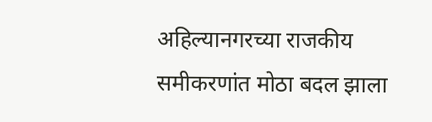अहिल्यानगरच्या राजकीय समीकरणांत मोठा बदल झाला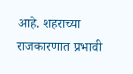आहे. शहराच्या राजकारणात प्रभावी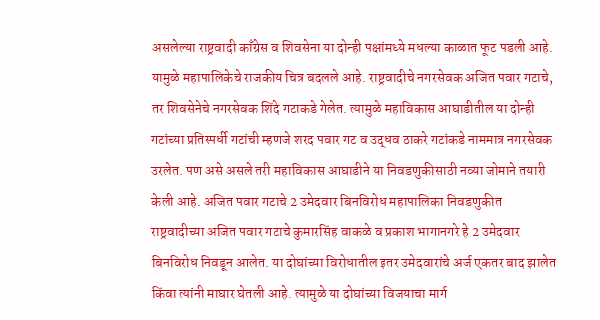असलेल्या राष्ट्रवादी काँग्रेस व शिवसेना या दोन्ही पक्षांमध्ये मधल्या काळात फूट पडली आहे. यामुळे महापालिकेचे राजकीय चित्र बदलले आहे. राष्ट्रवादीचे नगरसेवक अजित पवार गटाचे, तर शिवसेनेचे नगरसेवक शिंदे गटाकडे गेलेत. त्यामुळे महाविकास आघाडीतील या दोन्ही गटांच्या प्रतिस्पर्धी गटांची म्हणजे शरद पवार गट व उद्धव ठाकरे गटांकडे नाममात्र नगरसेवक उरलेत. पण असे असले तरी महाविकास आघाडीने या निवडणुकीसाठी नव्या जोमाने तयारी केली आहे. अजित पवार गटाचे 2 उमेदवार बिनविरोध महापालिका निवडणुकीत राष्ट्रवादीच्या अजित पवार गटाचे कुमारसिंह वाकळे व प्रकाश भागानगरे हे 2 उमेदवार बिनविरोध निवडून आलेत. या दोघांच्या विरोधातील इतर उमेदवारांचे अर्ज एकतर बाद झालेत किंवा त्यांनी माघार घेतली आहे. त्यामुळे या दोघांच्या विजयाचा मार्ग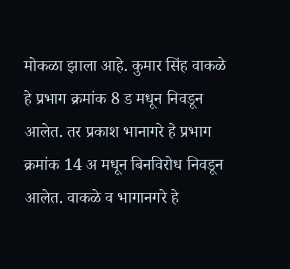मोकळा झाला आहे. कुमार सिंह वाकळे हे प्रभाग क्रमांक 8 ड मधून निवडून आलेत. तर प्रकाश भानागरे हे प्रभाग क्रमांक 14 अ मधून बिनविरोध निवडून आलेत. वाकळे व भागानगरे हे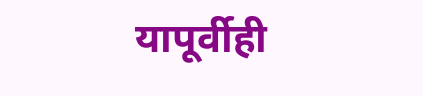यापूर्वीही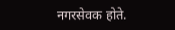नगरसेवक होते.